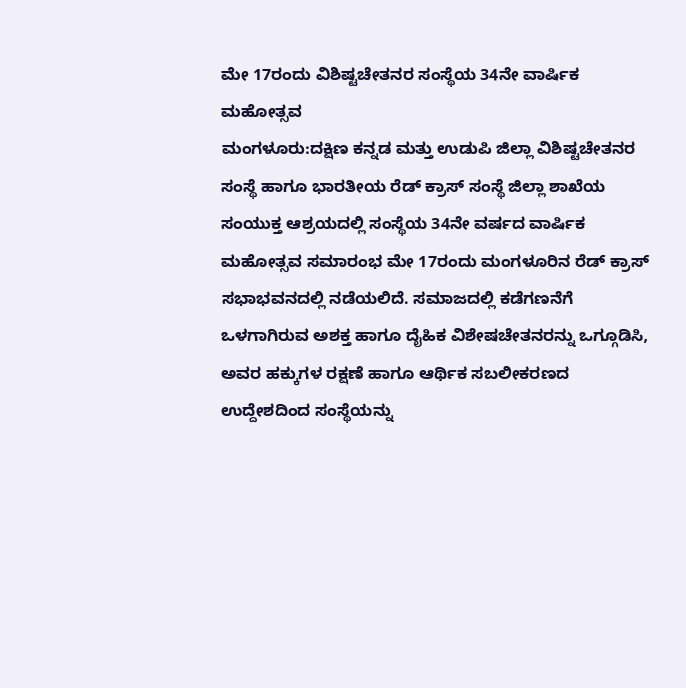ಮೇ 17ರಂದು ವಿಶಿಷ್ಟಚೇತನರ ಸಂಸ್ಥೆಯ 34ನೇ ವಾರ್ಷಿಕ ಮಹೋತ್ಸವ
ಮಂಗಳೂರು:ದಕ್ಷಿಣ ಕನ್ನಡ ಮತ್ತು ಉಡುಪಿ ಜಿಲ್ಲಾ ವಿಶಿಷ್ಟಚೇತನರ ಸಂಸ್ಥೆ ಹಾಗೂ ಭಾರತೀಯ ರೆಡ್ ಕ್ರಾಸ್ ಸಂಸ್ಥೆ ಜಿಲ್ಲಾ ಶಾಖೆಯ ಸಂಯುಕ್ತ ಆಶ್ರಯದಲ್ಲಿ ಸಂಸ್ಥೆಯ 34ನೇ ವರ್ಷದ ವಾರ್ಷಿಕ ಮಹೋತ್ಸವ ಸಮಾರಂಭ ಮೇ 17ರಂದು ಮಂಗಳೂರಿನ ರೆಡ್ ಕ್ರಾಸ್ ಸಭಾಭವನದಲ್ಲಿ ನಡೆಯಲಿದೆ. ಸಮಾಜದಲ್ಲಿ ಕಡೆಗಣನೆಗೆ ಒಳಗಾಗಿರುವ ಅಶಕ್ತ ಹಾಗೂ ದೈಹಿಕ ವಿಶೇಷಚೇತನರನ್ನು ಒಗ್ಗೂಡಿಸಿ, ಅವರ ಹಕ್ಕುಗಳ ರಕ್ಷಣೆ ಹಾಗೂ ಆರ್ಥಿಕ ಸಬಲೀಕರಣದ ಉದ್ದೇಶದಿಂದ ಸಂಸ್ಥೆಯನ್ನು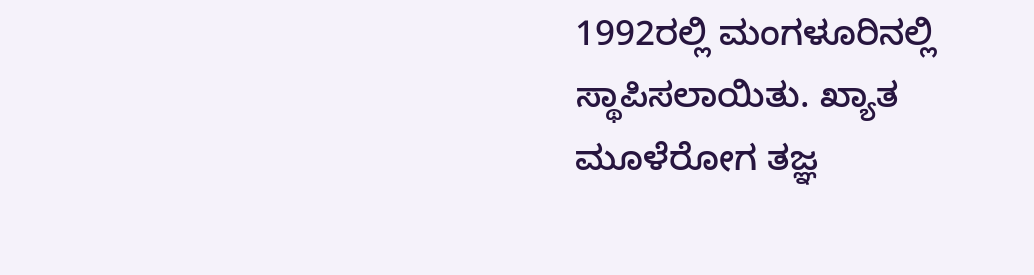1992ರಲ್ಲಿ ಮಂಗಳೂರಿನಲ್ಲಿ ಸ್ಥಾಪಿಸಲಾಯಿತು. ಖ್ಯಾತ ಮೂಳೆರೋಗ ತಜ್ಞ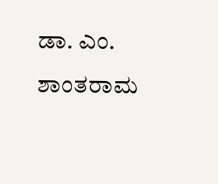ಡಾ. ಎಂ. ಶಾಂತರಾಮ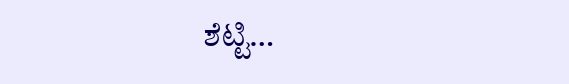ಶೆಟ್ಟಿ…